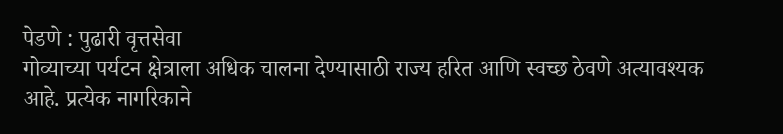पेडणे : पुढारी वृत्तसेवा
गोव्याच्या पर्यटन क्षेत्राला अधिक चालना देण्यासाठी राज्य हरित आणि स्वच्छ ठेवणे अत्यावश्यक आहे. प्रत्येक नागरिकाने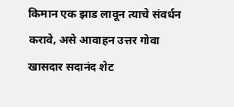किमान एक झाड लावून त्याचे संवर्धन करावे, असे आवाहन उत्तर गोवा खासदार सदानंद शेट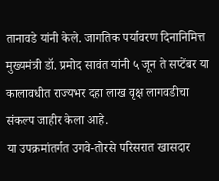तानावडे यांनी केले. जागतिक पर्यावरण दिनानिमित्त मुख्यमंत्री डॉ. प्रमोद सावंत यांनी ५ जून ते सप्टेंबर या कालावधीत राज्यभर दहा लाख वृक्ष लागवडीचा संकल्प जाहीर केला आहे.
या उपक्रमांतर्गत उगवे-तोरसे परिसरात खासदार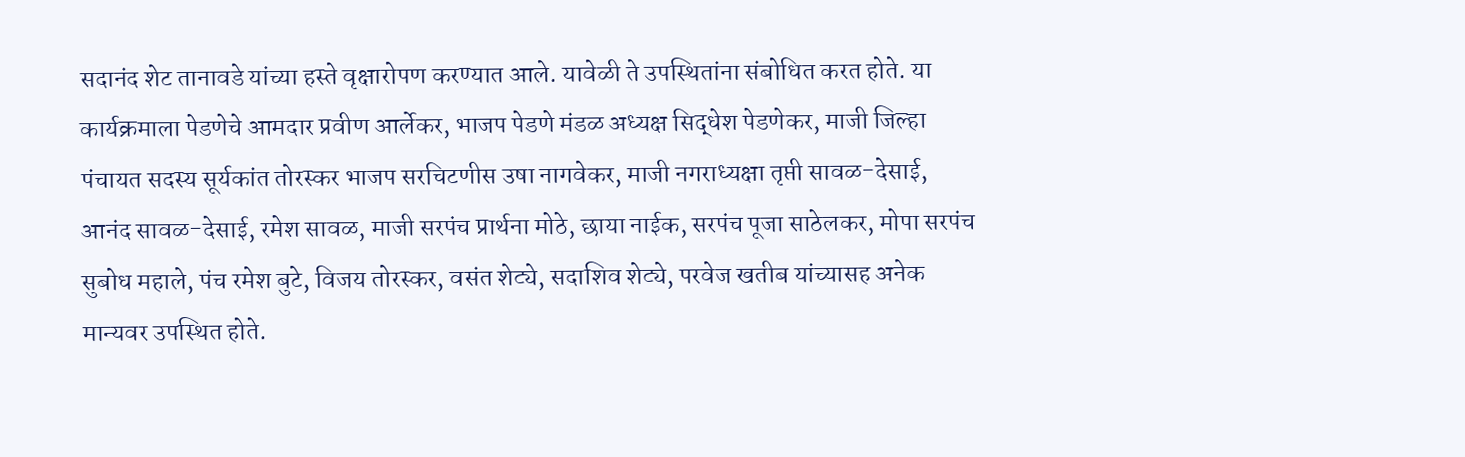सदानंद शेट तानावडे यांच्या हस्ते वृक्षारोपण करण्यात आले. यावेळी ते उपस्थितांना संबोधित करत होते. या कार्यक्रमाला पेडणेचे आमदार प्रवीण आर्लेकर, भाजप पेडणे मंडळ अध्यक्ष सिद्धेश पेडणेकर, माजी जिल्हा पंचायत सदस्य सूर्यकांत तोरस्कर भाजप सरचिटणीस उषा नागवेकर, माजी नगराध्यक्षा तृप्ती सावळ-देसाई, आनंद सावळ-देसाई, रमेश सावळ, माजी सरपंच प्रार्थना मोठे, छाया नाईक, सरपंच पूजा साठेलकर, मोपा सरपंच सुबोध महाले, पंच रमेश बुटे, विजय तोरस्कर, वसंत शेट्ये, सदाशिव शेट्ये, परवेज खतीब यांच्यासह अनेक मान्यवर उपस्थित होते.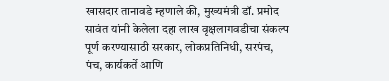खासदार तानावडे म्हणाले की, मुख्यमंत्री डॉ. प्रमोद सावंत यांनी केलेला दहा लाख वृक्षलागवडीचा संकल्प पूर्ण करण्यासाठी सरकार, लोकप्रतिनिधी, सरपंच, पंच, कार्यकर्ते आणि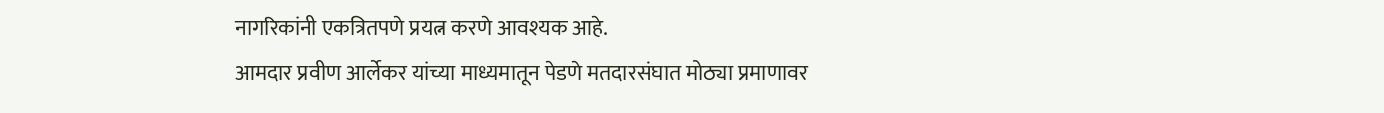नागरिकांनी एकत्रितपणे प्रयत्न करणे आवश्यक आहे.
आमदार प्रवीण आर्लेकर यांच्या माध्यमातून पेडणे मतदारसंघात मोठ्या प्रमाणावर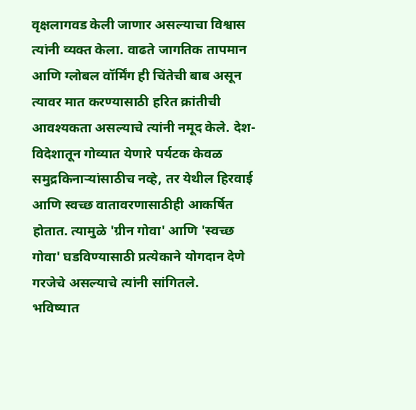वृक्षलागवड केली जाणार असल्याचा विश्वास त्यांनी व्यक्त केला. वाढते जागतिक तापमान आणि ग्लोबल वॉर्मिंग ही चिंतेची बाब असून त्यावर मात करण्यासाठी हरित क्रांतीची आवश्यकता असल्याचे त्यांनी नमूद केले. देश-विदेशातून गोव्यात येणारे पर्यटक केवळ समुद्रकिनाऱ्यांसाठीच नव्हे, तर येथील हिरवाई आणि स्वच्छ वातावरणासाठीही आकर्षित होतात. त्यामुळे 'ग्रीन गोवा' आणि 'स्वच्छ गोवा' घडविण्यासाठी प्रत्येकाने योगदान देणे गरजेचे असल्याचे त्यांनी सांगितले.
भविष्यात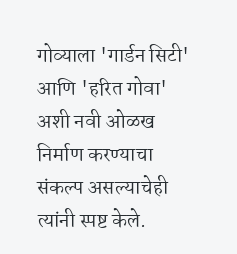गोव्याला 'गार्डन सिटी' आणि 'हरित गोवा' अशी नवी ओळख निर्माण करण्याचा संकल्प असल्याचेही त्यांनी स्पष्ट केले.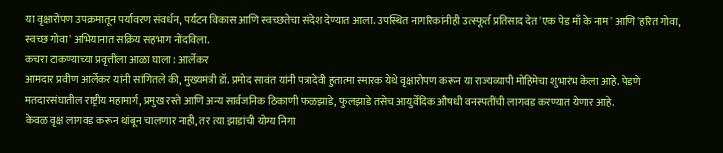या वृक्षारोपण उपक्रमातून पर्यावरण संवर्धन, पर्यटन विकास आणि स्वच्छतेचा संदेश देण्यात आला. उपस्थित नागरिकांनीही उत्स्फूर्त प्रतिसाद देत 'एक पेड माँ के नाम' आणि 'हरित गोवा, स्वच्छ गोवा' अभियानात सक्रिय सहभाग नोंदविला.
कचरा टाकण्याच्या प्रवृत्तीला आळा घाला : आर्लेकर
आमदार प्रवीण आर्लेकर यांनी सांगितले की, मुख्यमंत्री डॉ. प्रमोद सावंत यांनी पत्रादेवी हुतात्मा स्मारक येथे वृक्षारोपण करून या राज्यव्यापी मोहिमेचा शुभारंभ केला आहे. पेडणे मतदारसंघातील राष्ट्रीय महामार्ग, प्रमुख रस्ते आणि अन्य सार्वजनिक ठिकाणी फळझाडे, फुलझाडे तसेच आयुर्वेदिक औषधी वनस्पतींची लागवड करण्यात येणार आहे.
केवळ वृक्ष लागवड करून थांबून चालणार नाही, तर त्या झाडांची योग्य निगा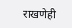राखणेही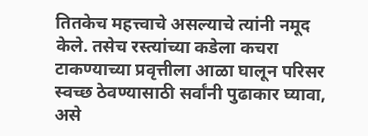तितकेच महत्त्वाचे असल्याचे त्यांनी नमूद केले. तसेच रस्त्यांच्या कडेला कचरा टाकण्याच्या प्रवृत्तीला आळा घालून परिसर स्वच्छ ठेवण्यासाठी सर्वांनी पुढाकार घ्यावा, असे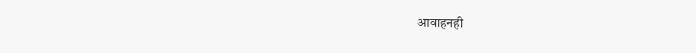आवाहनही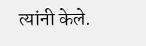त्यांनी केले.